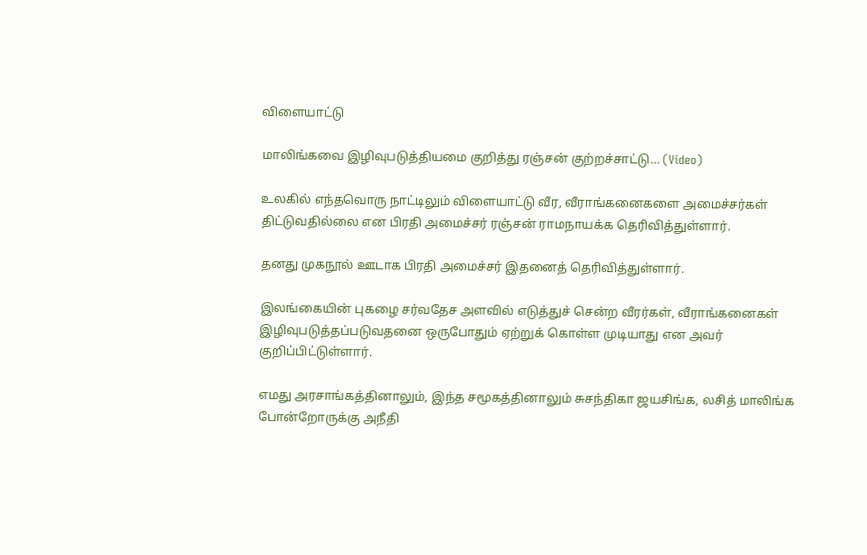விளையாட்டு

மாலிங்கவை இழிவுபடுத்தியமை குறித்து ரஞ்சன் குற்றச்சாட்டு… (Video)

உலகில் எந்தவொரு நாட்டிலும் விளையாட்டு வீர, வீராங்கனைகளை அமைச்சர்கள் திட்டுவதில்லை என பிரதி அமைச்சர் ரஞ்சன் ராமநாயக்க தெரிவித்துள்ளார்.

தனது முகநூல் ஊடாக பிரதி அமைச்சர் இதனைத் தெரிவித்துள்ளார்.

இலங்கையின் புகழை சர்வதேச அளவில் எடுத்துச் சென்ற வீரர்கள், வீராங்கனைகள் இழிவுபடுத்தப்படுவதனை ஒருபோதும் ஏற்றுக் கொள்ள முடியாது என அவர் குறிப்பிட்டுள்ளார்.

எமது அரசாங்கத்தினாலும், இந்த சமூகத்தினாலும் சுசந்திகா ஜயசிங்க, லசித் மாலிங்க போன்றோருக்கு அநீதி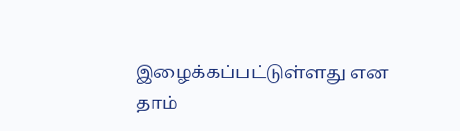இழைக்கப்பட்டுள்ளது என தாம்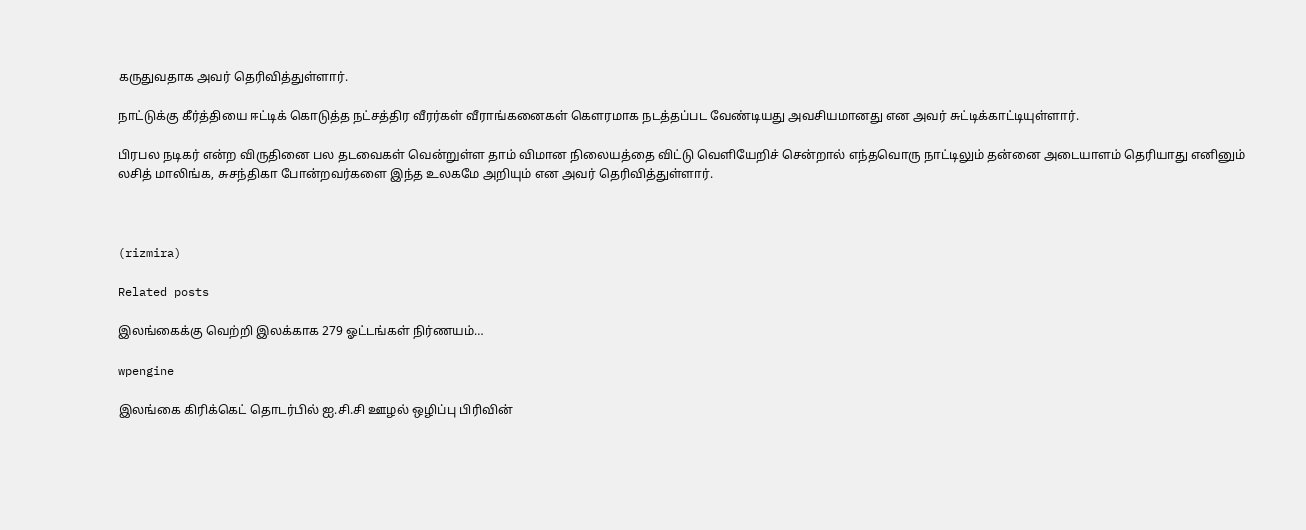கருதுவதாக அவர் தெரிவித்துள்ளார்.

நாட்டுக்கு கீர்த்தியை ஈட்டிக் கொடுத்த நட்சத்திர வீரர்கள் வீராங்கனைகள் கௌரமாக நடத்தப்பட வேண்டியது அவசியமானது என அவர் சுட்டிக்காட்டியுள்ளார்.

பிரபல நடிகர் என்ற விருதினை பல தடவைகள் வென்றுள்ள தாம் விமான நிலையத்தை விட்டு வெளியேறிச் சென்றால் எந்தவொரு நாட்டிலும் தன்னை அடையாளம் தெரியாது எனினும் லசித் மாலிங்க, சுசந்திகா போன்றவர்களை இந்த உலகமே அறியும் என அவர் தெரிவித்துள்ளார்.



(rizmira)

Related posts

இலங்கைக்கு வெற்றி இலக்காக 279 ஓட்டங்கள் நிர்ணயம்…

wpengine

இலங்கை கிரிக்கெட் தொடர்பில் ஐ.சி.சி ஊழல் ஒழிப்பு பிரிவின்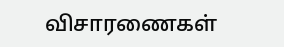விசாரணைகள்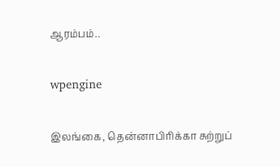ஆரம்பம்..

wpengine

இலங்கை, தென்னாபிரிக்கா சுற்றுப்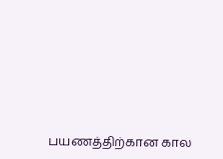பயணத்திற்கான கால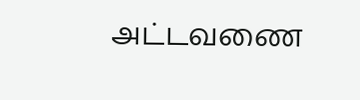அட்டவணை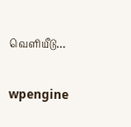வெளியீடு…

wpengine